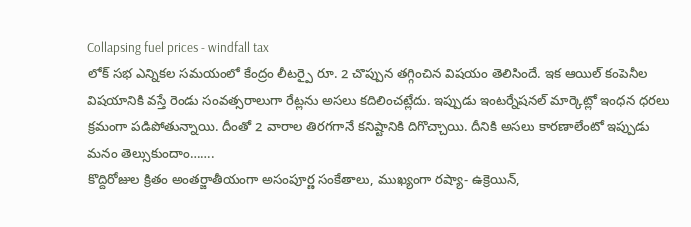Collapsing fuel prices - windfall tax
లోక్ సభ ఎన్నికల సమయంలో కేంద్రం లీటర్పై రూ. 2 చొప్పున తగ్గించిన విషయం తెలిసిందే. ఇక ఆయిల్ కంపెనీల విషయానికి వస్తే రెండు సంవత్సరాలుగా రేట్లను అసలు కదిలించట్లేదు. ఇప్పుడు ఇంటర్నేషనల్ మార్కెట్లో ఇంధన ధరలు క్రమంగా పడిపోతున్నాయి. దీంతో 2 వారాల తిరగగానే కనిష్టానికి దిగొచ్చాయి. దీనికి అసలు కారణాలేంటో ఇప్పుడు మనం తెల్సుకుందాం…….
కొద్దిరోజుల క్రితం అంతర్జాతీయంగా అసంపూర్ణ సంకేతాలు, ముఖ్యంగా రష్యా- ఉక్రెయిన్,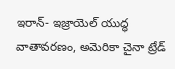ఇరాన్- ఇజ్రాయెల్ యుద్ధ వాతావరణం, అమెరికా చైనా ట్రేడ్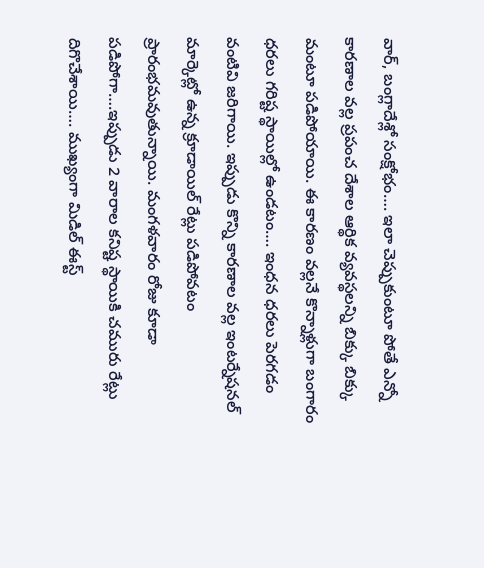వార్, బంగ్లాదేశ్లో సంక్షోభం…. ఇలా చెప్పుకుంటూ పోతే ఎన్నో కారణాల వల్ల ప్రపంచ దేశాల ఆర్థిక వ్యవస్థలన్ని బిక్కు బిక్కు మంటూ పడిపోయాయి. ఈ కారణం వల్లనే కొన్నాళ్లుగా బంగారం ధరలు గరిష్ట స్థాయిల్లో ఉండటం…. ఇంధన ధరలు పెరగడం వంటివి జరిగాయి. ఇప్పుడు కొన్ని కారణాల వల్ల ఇంటర్నేషనల్ మార్కెట్లో ఉన్న క్రూడాయిల్ రేట్లు పడిపోవటం ప్రారంభమవుతున్నాయి. మంగళవారం రోజు కూడా పడిపోగా….ఇప్పుడు 2 వారాల కనిష్ట స్థాయికి చమురు రేట్లు దిగొచేశాయి…. ముఖ్యంగా మిడిల్ ఈస్ట్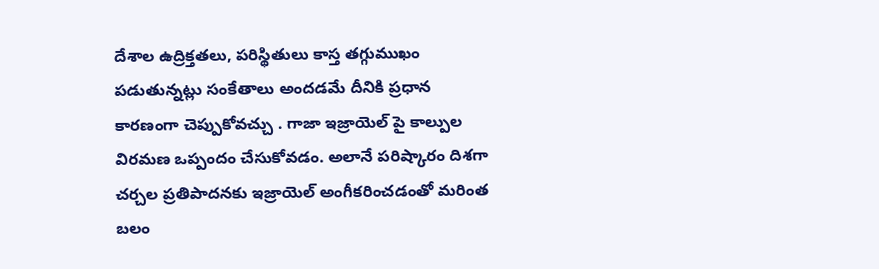దేశాల ఉద్రిక్తతలు, పరిస్థితులు కాస్త తగ్గుముఖం పడుతున్నట్లు సంకేతాలు అందడమే దీనికి ప్రధాన కారణంగా చెప్పుకోవచ్చు . గాజా ఇజ్రాయెల్ పై కాల్పుల విరమణ ఒప్పందం చేసుకోవడం. అలానే పరిష్కారం దిశగా చర్చల ప్రతిపాదనకు ఇజ్రాయెల్ అంగీకరించడంతో మరింత బలం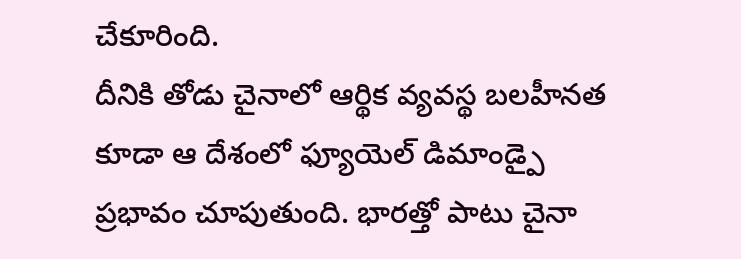చేకూరింది.
దీనికి తోడు చైనాలో ఆర్థిక వ్యవస్థ బలహీనత కూడా ఆ దేశంలో ఫ్యూయెల్ డిమాండ్పై ప్రభావం చూపుతుంది. భారత్తో పాటు చైనా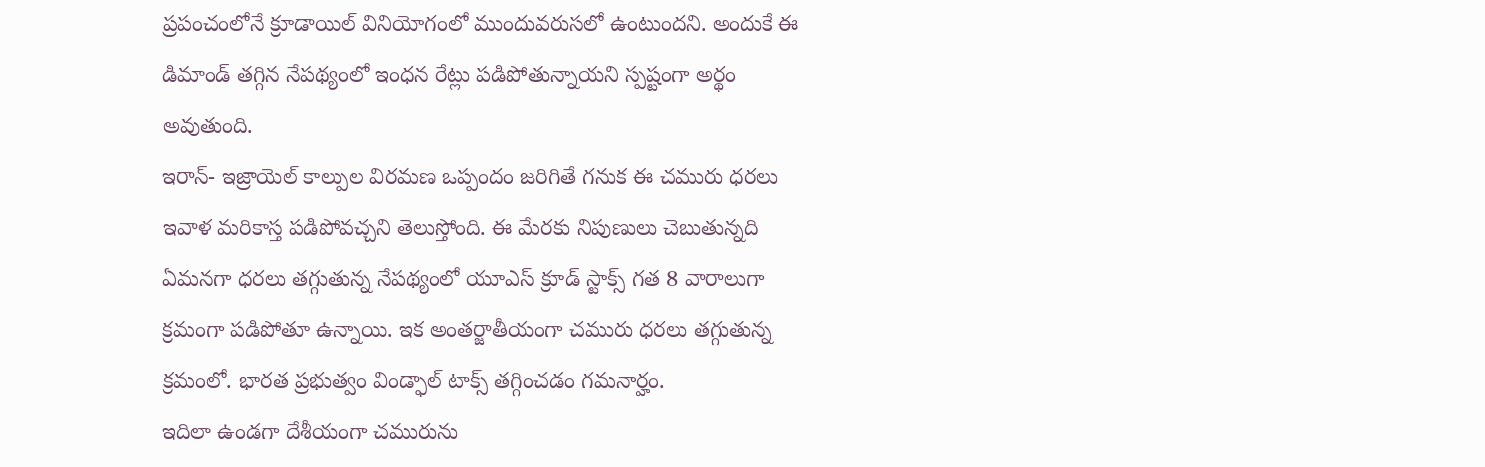ప్రపంచంలోనే క్రూడాయిల్ వినియోగంలో ముందువరుసలో ఉంటుందని. అందుకే ఈ డిమాండ్ తగ్గిన నేపథ్యంలో ఇంధన రేట్లు పడిపోతున్నాయని స్పష్టంగా అర్థం అవుతుంది.
ఇరాన్- ఇజ్రాయెల్ కాల్పుల విరమణ ఒప్పందం జరిగితే గనుక ఈ చమురు ధరలు ఇవాళ మరికాస్త పడిపోవచ్చని తెలుస్తోంది. ఈ మేరకు నిపుణులు చెబుతున్నది ఏమనగా ధరలు తగ్గుతున్న నేపథ్యంలో యూఎస్ క్రూడ్ స్టాక్స్ గత 8 వారాలుగా క్రమంగా పడిపోతూ ఉన్నాయి. ఇక అంతర్జాతీయంగా చమురు ధరలు తగ్గుతున్న క్రమంలో. భారత ప్రభుత్వం విండ్ఫాల్ టాక్స్ తగ్గించడం గమనార్హం.
ఇదిలా ఉండగా దేశీయంగా చమురును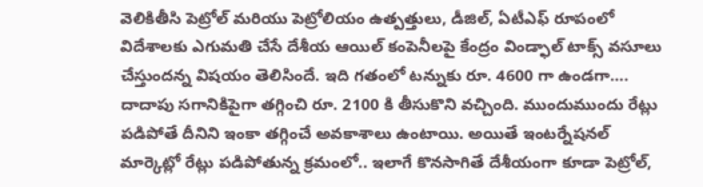వెలికితీసి పెట్రోల్ మరియు పెట్రోలియం ఉత్పత్తులు, డీజిల్, ఏటీఎఫ్ రూపంలో విదేశాలకు ఎగుమతి చేసే దేశీయ ఆయిల్ కంపెనీలపై కేంద్రం విండ్ఫాల్ టాక్స్ వసూలు చేస్తుందన్న విషయం తెలిసిందే. ఇది గతంలో టన్నుకు రూ. 4600 గా ఉండగా…. దాదాపు సగానికిపైగా తగ్గించి రూ. 2100 కి తీసుకొని వచ్చింది. ముందుముందు రేట్లు పడిపోతే దీనిని ఇంకా తగ్గించే అవకాశాలు ఉంటాయి. అయితే ఇంటర్నేషనల్ మార్కెట్లో రేట్లు పడిపోతున్న క్రమంలో.. ఇలాగే కొనసాగితే దేశీయంగా కూడా పెట్రోల్,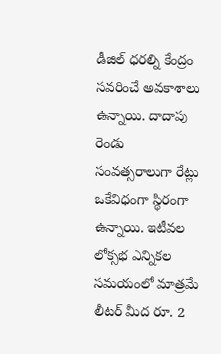డీజిల్ ధరల్ని కేంద్రం సవరించే అవకాశాలు ఉన్నాయి. దాదాపు రెండు సంవత్సరాలుగా రేట్లు ఒకేవిధంగా స్థిరంగా ఉన్నాయి. ఇటీవల లోక్సభ ఎన్నికల సమయంలో మాత్రమే లీటర్ మీద రూ. 2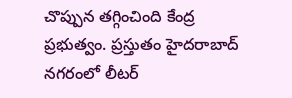చొప్పున తగ్గించింది కేంద్ర ప్రభుత్వం. ప్రస్తుతం హైదరాబాద్ నగరంలో లీటర్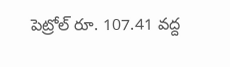పెట్రోల్ రూ. 107.41 వద్ద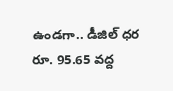ఉండగా.. డీజిల్ ధర రూ. 95.65 వద్ద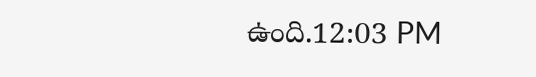ఉంది.12:03 PM